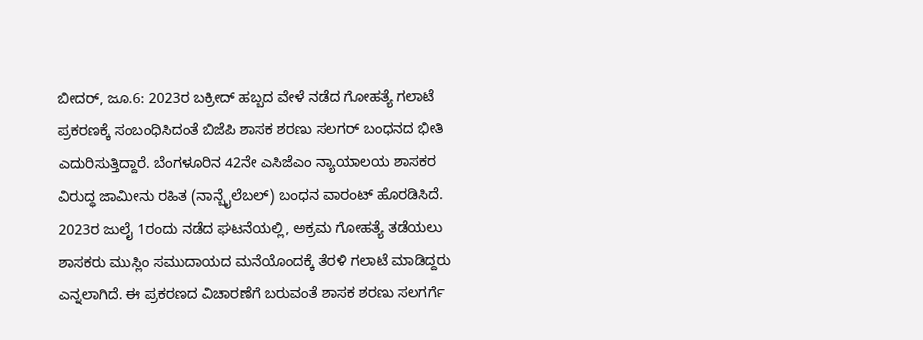ಬೀದರ್, ಜೂ.6: 2023ರ ಬಕ್ರೀದ್ ಹಬ್ಬದ ವೇಳೆ ನಡೆದ ಗೋಹತ್ಯೆ ಗಲಾಟೆ ಪ್ರಕರಣಕ್ಕೆ ಸಂಬಂಧಿಸಿದಂತೆ ಬಿಜೆಪಿ ಶಾಸಕ ಶರಣು ಸಲಗರ್ ಬಂಧನದ ಭೀತಿ ಎದುರಿಸುತ್ತಿದ್ದಾರೆ. ಬೆಂಗಳೂರಿನ 42ನೇ ಎಸಿಜೆಎಂ ನ್ಯಾಯಾಲಯ ಶಾಸಕರ ವಿರುದ್ಧ ಜಾಮೀನು ರಹಿತ (ನಾನ್ಬೈಲೆಬಲ್) ಬಂಧನ ವಾರಂಟ್ ಹೊರಡಿಸಿದೆ. 2023ರ ಜುಲೈ 1ರಂದು ನಡೆದ ಘಟನೆಯಲ್ಲಿ, ಅಕ್ರಮ ಗೋಹತ್ಯೆ ತಡೆಯಲು ಶಾಸಕರು ಮುಸ್ಲಿಂ ಸಮುದಾಯದ ಮನೆಯೊಂದಕ್ಕೆ ತೆರಳಿ ಗಲಾಟೆ ಮಾಡಿದ್ದರು ಎನ್ನಲಾಗಿದೆ. ಈ ಪ್ರಕರಣದ ವಿಚಾರಣೆಗೆ ಬರುವಂತೆ ಶಾಸಕ ಶರಣು ಸಲಗರ್ಗೆ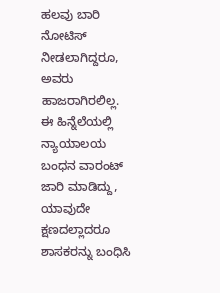ಹಲವು ಬಾರಿ ನೋಟಿಸ್ ನೀಡಲಾಗಿದ್ದರೂ, ಅವರು ಹಾಜರಾಗಿರಲಿಲ್ಲ. ಈ ಹಿನ್ನೆಲೆಯಲ್ಲಿ ನ್ಯಾಯಾಲಯ ಬಂಧನ ವಾರಂಟ್ ಜಾರಿ ಮಾಡಿದ್ದು, ಯಾವುದೇ ಕ್ಷಣದಲ್ಲಾದರೂ ಶಾಸಕರನ್ನು ಬಂಧಿಸಿ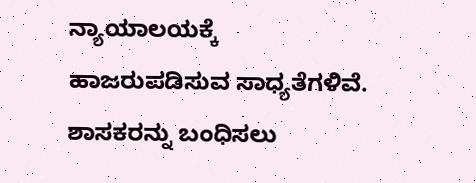ನ್ಯಾಯಾಲಯಕ್ಕೆ ಹಾಜರುಪಡಿಸುವ ಸಾಧ್ಯತೆಗಳಿವೆ. ಶಾಸಕರನ್ನು ಬಂಧಿಸಲು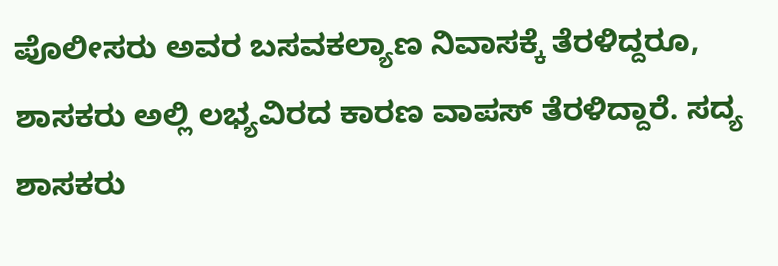ಪೊಲೀಸರು ಅವರ ಬಸವಕಲ್ಯಾಣ ನಿವಾಸಕ್ಕೆ ತೆರಳಿದ್ದರೂ, ಶಾಸಕರು ಅಲ್ಲಿ ಲಭ್ಯವಿರದ ಕಾರಣ ವಾಪಸ್ ತೆರಳಿದ್ದಾರೆ. ಸದ್ಯ ಶಾಸಕರು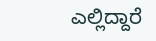ಎಲ್ಲಿದ್ದಾರೆ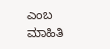ಎಂಬ ಮಾಹಿತಿ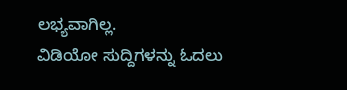ಲಭ್ಯವಾಗಿಲ್ಲ.
ವಿಡಿಯೋ ಸುದ್ದಿಗಳನ್ನು ಓದಲು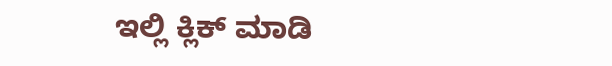ಇಲ್ಲಿ ಕ್ಲಿಕ್ ಮಾಡಿ